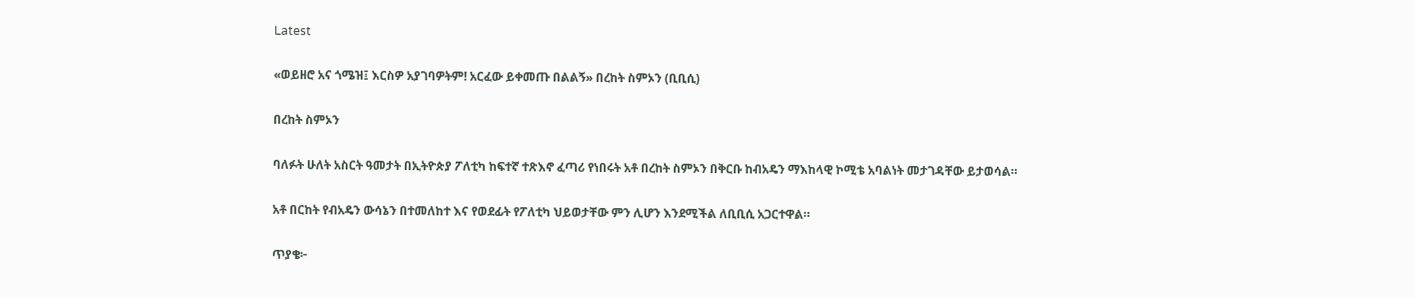Latest

«ወይዘሮ አና ጎሜዝ፤ እርስዎ አያገባዎትም! አርፈው ይቀመጡ በልልኝ» በረከት ስምኦን (ቢቢሲ)

በረከት ስምኦን

ባለፉት ሁለት አስርት ዓመታት በኢትዮጵያ ፖለቲካ ከፍተኛ ተጽእኖ ፈጣሪ የነበሩት አቶ በረከት ስምኦን በቅርቡ ከብአዴን ማእከላዊ ኮሚቴ አባልነት መታገዳቸው ይታወሳል።

አቶ በርከት የብአዴን ውሳኔን በተመለከተ እና የወደፊት የፖለቲካ ህይወታቸው ምን ሊሆን እንደሚችል ለቢቢሲ አጋርተዋል።

ጥያቄ፦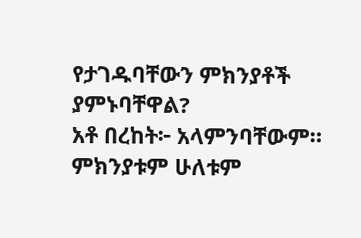የታገዱባቸውን ምክንያቶች ያምኑባቸዋል?
አቶ በረከት፦ አላምንባቸውም። ምክንያቱም ሁለቱም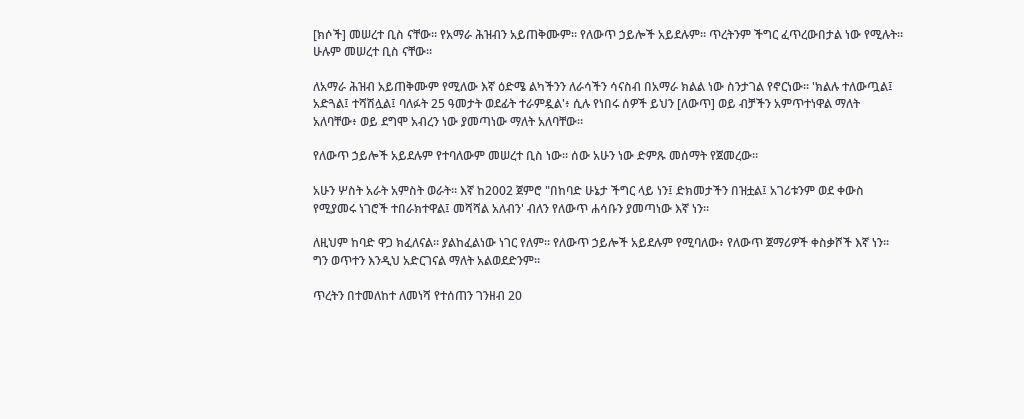[ክሶች] መሠረተ ቢስ ናቸው። የአማራ ሕዝብን አይጠቅሙም። የለውጥ ኃይሎች አይደሉም። ጥረትንም ችግር ፈጥረውበታል ነው የሚሉት። ሁሉም መሠረተ ቢስ ናቸው።

ለአማራ ሕዝብ አይጠቅሙም የሚለው እኛ ዕድሜ ልካችንን ለራሳችን ሳናስብ በአማራ ክልል ነው ስንታገል የኖርነው። 'ክልሉ ተለውጧል፤ አድጓል፤ ተሻሽሏል፤ ባለፉት 25 ዓመታት ወደፊት ተራምዷል'፥ ሲሉ የነበሩ ሰዎች ይህን [ለውጥ] ወይ ብቻችን አምጥተነዋል ማለት አለባቸው፥ ወይ ደግሞ አብረን ነው ያመጣነው ማለት አለባቸው።

የለውጥ ኃይሎች አይደሉም የተባለውም መሠረተ ቢስ ነው። ሰው አሁን ነው ድምጹ መሰማት የጀመረው።

አሁን ሦስት አራት አምስት ወራት። እኛ ከ2002 ጀምሮ "በከባድ ሁኔታ ችግር ላይ ነን፤ ድክመታችን በዝቷል፤ አገሪቱንም ወደ ቀውስ የሚያመሩ ነገሮች ተበራክተዋል፤ መሻሻል አለብን' ብለን የለውጥ ሐሳቡን ያመጣነው እኛ ነን።

ለዚህም ከባድ ዋጋ ክፈለናል። ያልከፈልነው ነገር የለም። የለውጥ ኃይሎች አይደሉም የሚባለው፥ የለውጥ ጀማሪዎች ቀስቃሾች እኛ ነን። ግን ወጥተን እንዲህ አድርገናል ማለት አልወደድንም።

ጥረትን በተመለከተ ለመነሻ የተሰጠን ገንዘብ 20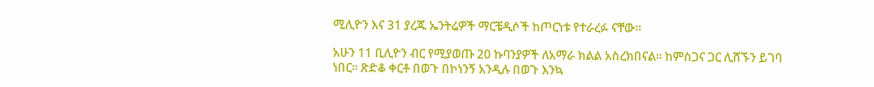ሚሊዮን እና 31 ያረጁ ኤንትሬዎች ማርቼዲሶች ከጦርነቱ የተራረፉ ናቸው።

አሁን 11 ቢሊዮን ብር የሚያወጡ 20 ኩባንያዎች ለአማራ ክልል አስረክበናል። ከምስጋና ጋር ሊሸኙን ይገባ ነበር። ጽድቆ ቀርቶ በወጉ በኮነንኝ አንዲሉ በወጉ እንኳ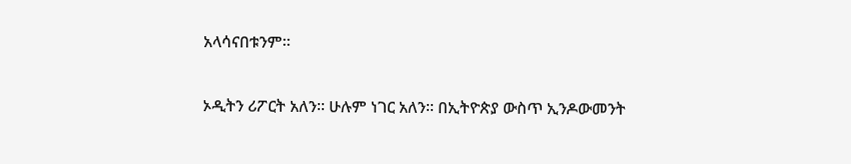አላሳናበቱንም።

ኦዲትን ሪፖርት አለን። ሁሉም ነገር አለን። በኢትዮጵያ ውስጥ ኢንዶውመንት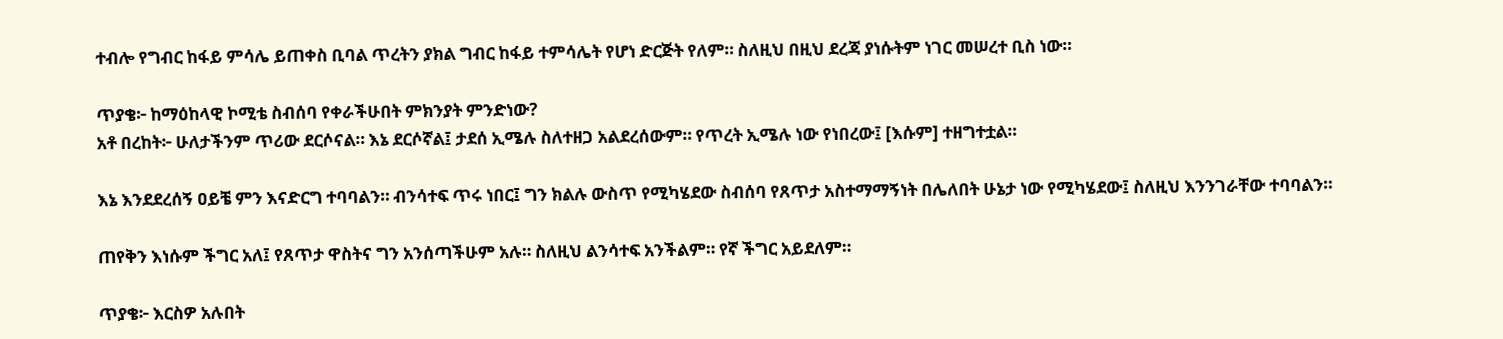ተብሎ የግብር ከፋይ ምሳሌ ይጠቀስ ቢባል ጥረትን ያክል ግብር ከፋይ ተምሳሌት የሆነ ድርጅት የለም። ስለዚህ በዚህ ደረጃ ያነሱትም ነገር መሠረተ ቢስ ነው።

ጥያቄ፦ ከማዕከላዊ ኮሚቴ ስብሰባ የቀራችሁበት ምክንያት ምንድነው?
አቶ በረከት፦ ሁለታችንም ጥሪው ደርሶናል። እኔ ደርሶኛል፤ ታደሰ ኢሜሉ ስለተዘጋ አልደረሰውም። የጥረት ኢሜሉ ነው የነበረው፤ [እሱም] ተዘግተቷል።

እኔ እንደደረሰኝ ዐይቼ ምን እናድርግ ተባባልን። ብንሳተፍ ጥሩ ነበር፤ ግን ክልሉ ውስጥ የሚካሄደው ስብሰባ የጸጥታ አስተማማኝነት በሌለበት ሁኔታ ነው የሚካሄደው፤ ስለዚህ እንንገራቸው ተባባልን።

ጠየቅን እነሱም ችግር አለ፤ የጸጥታ ዋስትና ግን አንሰጣችሁም አሉ። ስለዚህ ልንሳተፍ አንችልም። የኛ ችግር አይደለም።

ጥያቄ፦ እርስዎ አሉበት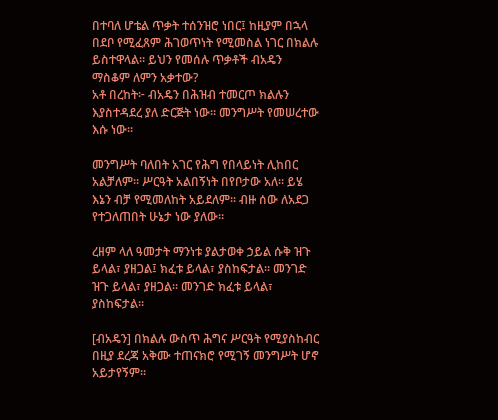በተባለ ሆቴል ጥቃት ተሰንዝሮ ነበር፤ ከዚያም በኋላ በደቦ የሚፈጸም ሕገወጥነት የሚመስል ነገር በክልሉ ይስተዋላል። ይህን የመሰሉ ጥቃቶች ብአዴን ማስቆም ለምን አቃተው?
አቶ በረከት፦ ብአዴን በሕዝብ ተመርጦ ክልሉን እያስተዳደረ ያለ ድርጅት ነው። መንግሥት የመሠረተው እሱ ነው።

መንግሥት ባለበት አገር የሕግ የበላይነት ሊከበር አልቻለም። ሥርዓት አልበኝነት በየቦታው አለ። ይሄ እኔን ብቻ የሚመለከት አይደለም። ብዙ ሰው ለአደጋ የተጋለጠበት ሁኔታ ነው ያለው።

ረዘም ላለ ዓመታት ማንነቱ ያልታወቀ ኃይል ሱቅ ዝጉ ይላል፣ ያዘጋል፤ ክፈቱ ይላል፣ ያስከፍታል። መንገድ ዝጉ ይላል፣ ያዘጋል። መንገድ ክፈቱ ይላል፣ ያስከፍታል።

[ብአዴን] በክልሉ ውስጥ ሕግና ሥርዓት የሚያስከብር በዚያ ደረጃ አቅሙ ተጠናክሮ የሚገኝ መንግሥት ሆኖ አይታየኝም።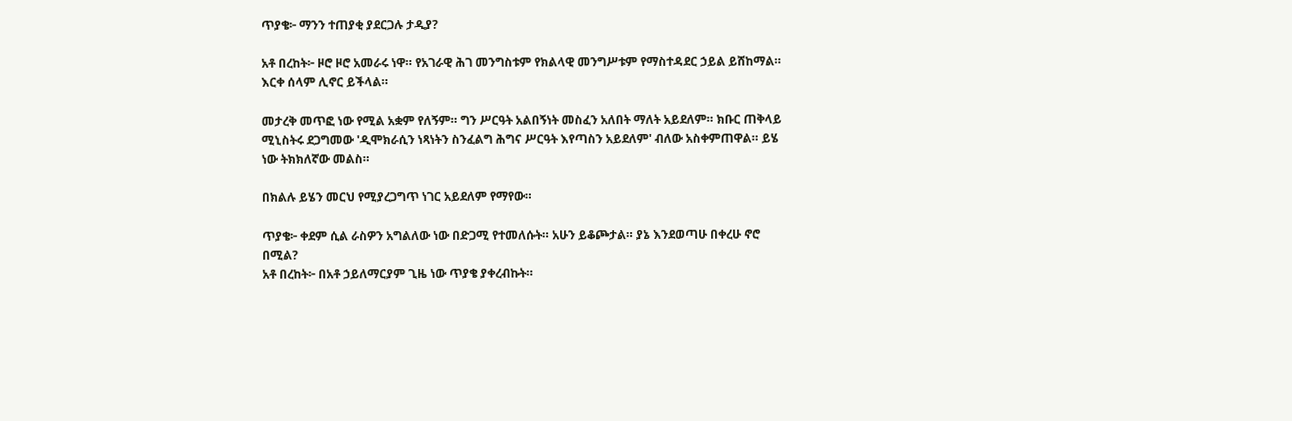ጥያቄ፦ ማንን ተጠያቂ ያደርጋሉ ታዲያ?

አቶ በረከት፦ ዞሮ ዞሮ አመራሩ ነዋ። የአገራዊ ሕገ መንግስቱም የክልላዊ መንግሥቱም የማስተዳደር ኃይል ይሸከማል። እርቀ ሰላም ሊኖር ይችላል።

መታረቅ መጥፎ ነው የሚል አቋም የለኝም። ግን ሥርዓት አልበኝነት መስፈን አለበት ማለት አይደለም። ክቡር ጠቅላይ ሚኒስትሩ ደጋግመው 'ዲሞክራሲን ነጻነትን ስንፈልግ ሕግና ሥርዓት እየጣስን አይደለም' ብለው አስቀምጠዋል። ይሄ ነው ትክክለኛው መልስ።

በክልሉ ይሄን መርህ የሚያረጋግጥ ነገር አይደለም የማየው።

ጥያቄ፦ ቀደም ሲል ራስዎን አግልለው ነው በድጋሚ የተመለሱት። አሁን ይቆጮታል። ያኔ እንደወጣሁ በቀረሁ ኖሮ በሚል?
አቶ በረከት፦ በአቶ ኃይለማርያም ጊዜ ነው ጥያቄ ያቀረብኩት።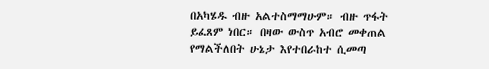በአካሄዱ ብዙ አልተስማማሁም። ብዙ ጥፋት ይፈጸም ነበር። በዛው ውስጥ አብሮ መቀጠል የማልችለበት ሁኔታ እየተበራከተ ሲመጣ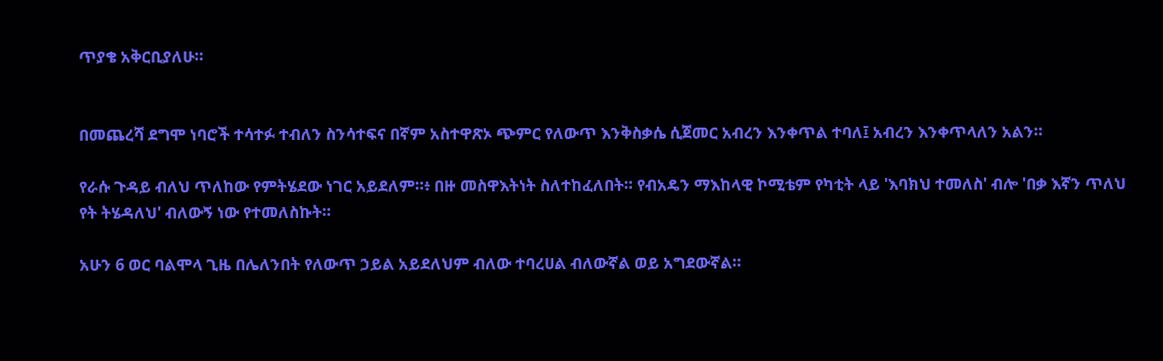ጥያቄ አቅርቢያለሁ።


በመጨረሻ ደግሞ ነባሮች ተሳተፉ ተብለን ስንሳተፍና በኛም አስተዋጽኦ ጭምር የለውጥ እንቅስቃሴ ሲጀመር አብረን እንቀጥል ተባለ፤ አብረን እንቀጥላለን አልን።

የራሱ ጉዳይ ብለህ ጥለከው የምትሄደው ነገር አይደለም።፥ በዙ መስዋእትነት ስለተከፈለበት። የብአዴን ማእከላዊ ኮሚቴም የካቲት ላይ 'እባክህ ተመለስ' ብሎ 'በቃ እኛን ጥለህ የት ትሄዳለህ' ብለውኝ ነው የተመለስኩት።

አሁን 6 ወር ባልሞላ ጊዜ በሌለንበት የለውጥ ኃይል አይደለህም ብለው ተባረሀል ብለውኛል ወይ አግደውኛል።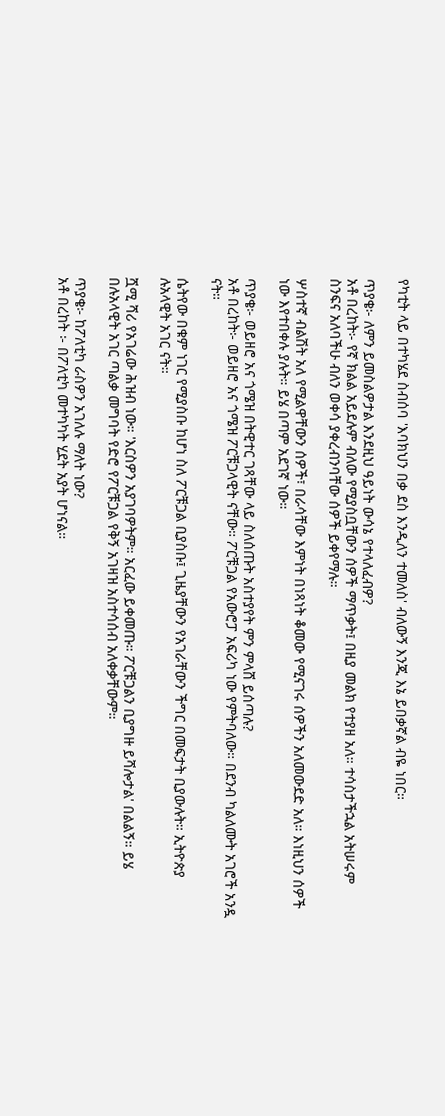የካቲት ላይ በተካሄደ ስብሰባ 'እባክህን በቃ ደስ እንዲለን ተመለስ' ብለውኝ እንጂ እኔ ይበቃኛል ብዬ ነበር።

ጥያቄ፦ ለምን ይመስልዎታል እንደዚህ ዓይነት ውሳኔ የተላለፈብዎ?
አቶ በረከት፦ የኛ ክልል አይደሉም ብለው የሚያስቧቸውን ሰዎች ማጥቃት፤ በዚያ መልክ የተያዘ አለ። ተሳስታችኋል አትሠሩም ስንፍና አለባችሁ ብለን ወቀሳ ያቀረብንባቸው ሰዎች ይቀየማሉ።

ሦስተኛ ብልሽት አለ የሚልዋቸውን ሰዎች፣ በራሳቸው እምነት በነጻነት ቆመው የሚናገሩ ሰዎችን አለመውደድ አለ። እነዚህን ሰዎች ነው እየተበቀሉ ያሉት። ይሄ በጣም አደገኛ ነው።

ጥያቄ፦ ወይዘሮ አና ጎሜዝ በትዊተር ገጻቸው ላይ ስለሰጡት አስተያየት ምን ምላሸ ይሰጣሉ?
አቶ በረከት፦ ወይዘሮ አና ጎሜዝ ፖርቹጋላዊት ናቸው። ፖርቹጋል የአውሮፓ አፍሪካ ነው የምትባለው። በደንብ ካልለሙት አገሮች አንዷ ናት።

ሴትየው በቁም ነገር የሚያስቡ ከሆነ ስለ ፖርቹጋል ቢያስቡ፤ ጊዜያቸውን የአገራቸውን ችግር በመፍታት ቢያውሉት። ኢትዮጵያ ሉአላዊት አገር ናት።

ሿሚ ሻሪ የአገሬው ሕዝብ ነው። 'እርስዎን አያገባዎትም። አርፈው ይቀመጡ። ፖርቹጋልን ቢያግዙ ይሻሎታል' በልልኝ። ይሄ በሉአላዊት አገር ጣልቃ መግባት የድሮ የፖርቹጋል የቅኝ አገዛዝ አስተሳሰብ አለቀቃቸውም።

ጥያቄ፦ ከፖለቲካ ራስዎን አገለሉ ማለት ነው?
አቶ በረከት ፦ በፖለቲካ መተካካት ሂደት አያት ሆነናል።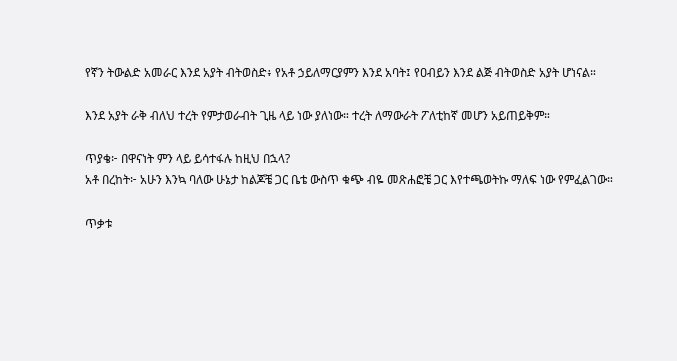የኛን ትውልድ አመራር እንደ አያት ብትወስድ፥ የአቶ ኃይለማርያምን እንደ አባት፤ የዐብይን እንደ ልጅ ብትወስድ አያት ሆነናል።

እንደ አያት ራቅ ብለህ ተረት የምታወራብት ጊዜ ላይ ነው ያለነው። ተረት ለማውራት ፖለቲከኛ መሆን አይጠይቅም።

ጥያቄ፦ በዋናነት ምን ላይ ይሳተፋሉ ከዚህ በኋላ?
አቶ በረከት፦ አሁን እንኳ ባለው ሁኔታ ከልጆቼ ጋር ቤቴ ውስጥ ቁጭ ብዬ መጽሐፎቼ ጋር እየተጫወትኩ ማለፍ ነው የምፈልገው።

ጥቃቱ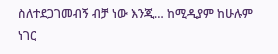ስለተደጋገመብኝ ብቻ ነው እንጂ… ከሚዲያም ከሁሉም ነገር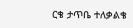ርቄ ታጥቤ ተለቃልቄ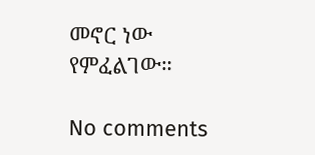መኖር ነው የምፈልገው።

No comments